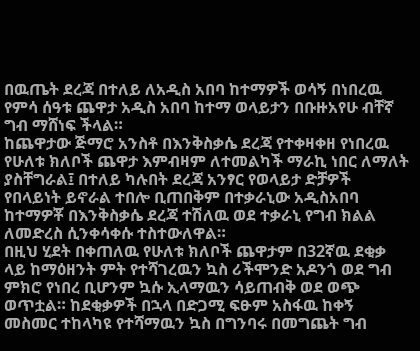በዉጤት ደረጃ በተለይ ለአዲስ አበባ ከተማዎች ወሳኝ በነበረዉ የምሳ ሰዓቱ ጨዋታ አዲስ አበባ ከተማ ወላይታን በቡዙአየሁ ብቸኛ ግብ ማሸነፍ ችላል።
ከጨዋታው ጅማሮ አንስቶ በእንቅስቃሴ ደረጃ የተቀዛቀዘ የነበረዉ የሁለቱ ክለቦች ጨዋታ እምብዛም ለተመልካች ማራኪ ነበር ለማለት ያስቸግራል፤ በተለይ ካሉበት ደረጃ አንፃር የወላይታ ድቻዎች የበላይነት ይኖራል ተበሎ ቢጠበቅም በተቃራኒው አዲስአበባ ከተማዎቾ በእንቅስቃሴ ደረጃ ተሽለዉ ወደ ተቃራኒ የግብ ክልል ለመድረስ ሲንቀሳቀሱ ተስተውለዋል።
በዚህ ሂደት በቀጠለዉ የሁለቱ ክለቦች ጨዋታም በ32ኛዉ ደቂቃ ላይ ከማዕዘንት ምት የተሻገረዉን ኳስ ሪችሞንድ አዶንጎ ወደ ግብ ምክሮ የነበረ ቢሆንም ኳሱ ኢላማዉን ሳይጠብቅ ወደ ወጭ ወጥቷል። ከደቂቃዎች በኋላ በድጋሚ ፍፁም አስፋዉ ከቀኝ መስመር ተከላካዩ የተሻማዉን ኳስ በግንባሩ በመግጨት ግብ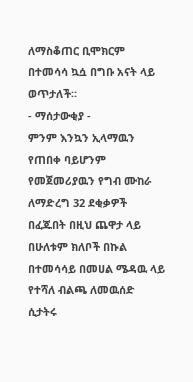ለማስቆጠር ቢሞክርም በተመሳሳ ኳሷ በግቡ አናት ላይ ወጥታለች።
- ማሰታውቂያ -
ምንም እንኳን ኢላማዉን የጠበቀ ባይሆንም የመጀመሪያዉን የግብ ሙከራ ለማድረግ 32 ደቂቃዎች በፈጁበት በዚህ ጨዋታ ላይ በሁለቱም ክለቦች በኩል በተመሳሳይ በመሀል ሜዳዉ ላይ የተሻለ ብልጫ ለመዉሰድ ሲታትሩ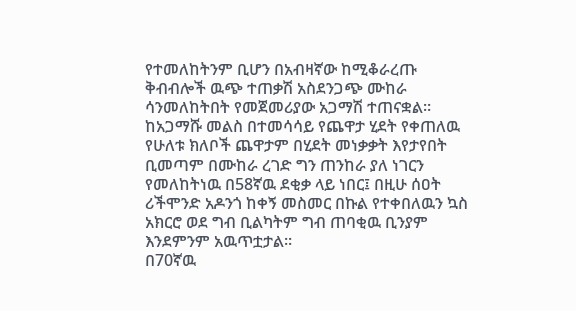የተመለከትንም ቢሆን በአብዛኛው ከሚቆራረጡ ቅብብሎች ዉጭ ተጠቃሽ አስደንጋጭ ሙከራ ሳንመለከትበት የመጀመሪያው አጋማሽ ተጠናቋል።
ከአጋማሹ መልስ በተመሳሳይ የጨዋታ ሂደት የቀጠለዉ የሁለቱ ክለቦች ጨዋታም በሂደት መነቃቃት እየታየበት ቢመጣም በሙከራ ረገድ ግን ጠንከራ ያለ ነገርን የመለከትነዉ በ58ኛዉ ደቂቃ ላይ ነበር፤ በዚሁ ሰዐት ሪችሞንድ አዶንጎ ከቀኝ መስመር በኩል የተቀበለዉን ኳስ አክርሮ ወደ ግብ ቢልካትም ግብ ጠባቂዉ ቢንያም እንደምንም አዉጥቷታል።
በ70ኛዉ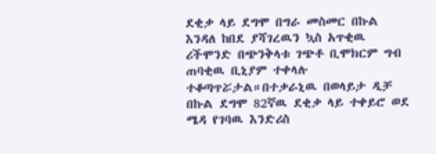ደቂቃ ላይ ደግሞ በግራ መስመር በኩል እንዳለ ከበደ ያሻገረዉን ኳስ አጥቂዉ ሪችሞንድ በጭንቅላቱ ገጭቶ ቢሞክርም ግብ ጠባቂዉ ቢኒያም ተቀላሉ ተቆጣጥሯታል።በተቃራኒዉ በወላይታ ዲቻ በኩል ደግሞ 82ኛዉ ደቂቃ ላይ ተቀይሮ ወደ ሜዳ የገባዉ እንድሪስ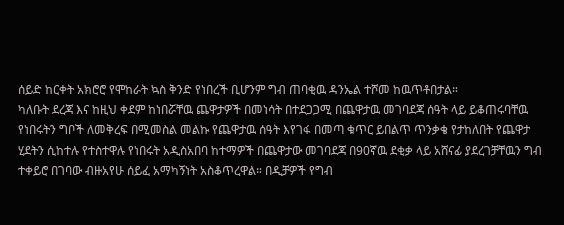ሰይድ ከርቀት አክሮሮ የሞከራት ኳስ ቅንድ የነበረች ቢሆንም ግብ ጠባቂዉ ዳንኤል ተሾመ ከዉጥቶበታል።
ካለቡት ደረጃ እና ከዚህ ቀደም ከነበሯቸዉ ጨዋታዎች በመነሳት በተደጋጋሚ በጨዋታዉ መገባደጃ ሰዓት ላይ ይቆጠሩባቸዉ የነበሩትን ግቦች ለመቅረፍ በሚመስል መልኩ የጨዋታዉ ሰዓት እየገፋ በመጣ ቁጥር ይበልጥ ጥንቃቄ የታከለበት የጨዋታ ሂደትን ሲከተሉ የተስተዋሉ የነበሩት አዲስአበባ ከተማዎች በጨዋታው መገባደጃ በ90ኛዉ ደቂቃ ላይ አሸናፊ ያደረገቻቸዉን ግብ ተቀይሮ በገባው ብዙአየሁ ሰይፈ አማካኝነት አስቆጥረዋል። በዲቻዎች የግብ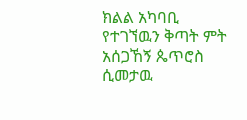ክልል አካባቢ የተገኘዉን ቅጣት ምት አሰጋኸኝ ጴጥሮስ ሲመታዉ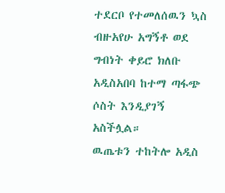ተደርቦ የተመለሰዉን ኳስ ብዙአየሁ አግኝቶ ወደ ግብነት ቀይሮ ክለቡ አዲስአበባ ከተማ ጣፋጭ ሶስት እንዲያገኝ አስችሏል።
ዉጤቱን ተከትሎ አዲስ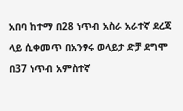አበባ ከተማ በ28 ነጥብ አስራ አራተኛ ደረጃ ላይ ሲቀመጥ በአንፃሩ ወላይታ ድቻ ደግሞ በ37 ነጥብ አምስተኛ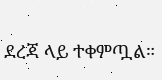ደረጃ ላይ ተቀምጧል።